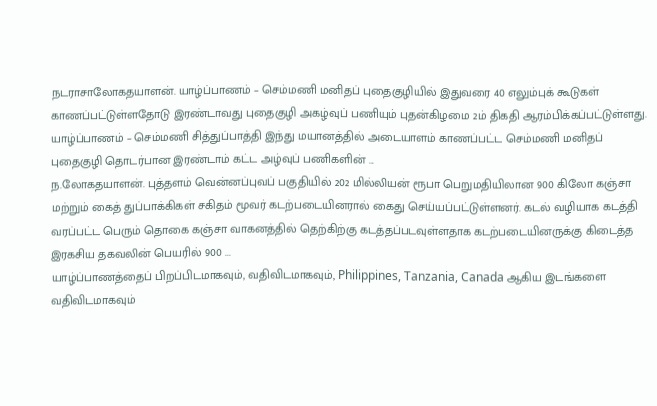நடராசாலோகதயாளன். யாழ்ப்பாணம் – செம்மணி மனிதப் புதைகுழியில் இதுவரை 40 எலும்புக் கூடுகள் காணப்பட்டுள்ளதோடு இரண்டாவது புதைகுழி அகழ்வுப் பணியும் புதன்கிழமை 2ம் திகதி ஆரம்பிக்கப்பட்டுள்ளது. யாழ்ப்பாணம் – செம்மணி சித்துப்பாத்தி இந்து மயானத்தில் அடையாளம் காணப்பட்ட செம்மணி மனிதப் புதைகுழி தொடர்பான இரண்டாம் கட்ட அழ்வுப் பணிகளின் ...
ந.லோகதயாளன். புத்தளம் வென்னப்புவப் பகுதியில் 202 மில்லியன் ரூபா பெறுமதியிலான 900 கிலோ கஞ்சா மற்றும் கைத் துப்பாக்கிகள் சகிதம் மூவர் கடற்படையினரால் கைது செய்யப்பட்டுள்ளனர். கடல் வழியாக கடத்தி வரப்பட்ட பெரும் தொகை கஞ்சா வாகனத்தில் தெற்கிற்கு கடத்தப்படவுள்ளதாக கடற்படையினருக்கு கிடைத்த இரகசிய தகவலின் பெயரில் 900 ...
யாழ்ப்பாணத்தைப் பிறப்பிடமாகவும், வதிவிடமாகவும், Philippines, Tanzania, Canada ஆகிய இடங்களை வதிவிடமாகவும்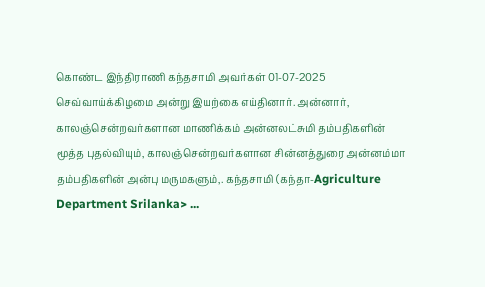கொண்ட இந்திராணி கந்தசாமி அவர்கள் 01-07-2025 செவ்வாய்க்கிழமை அன்று இயற்கை எய்தினார். அன்னார், காலஞ்சென்றவர்களான மாணிக்கம் அன்னலட்சுமி தம்பதிகளின் மூத்த புதல்வியும், காலஞ்சென்றவர்களான சின்னத்துரை அன்னம்மா தம்பதிகளின் அன்பு மருமகளும்,. கந்தசாமி (கந்தா-Agriculture Department Srilanka> ...